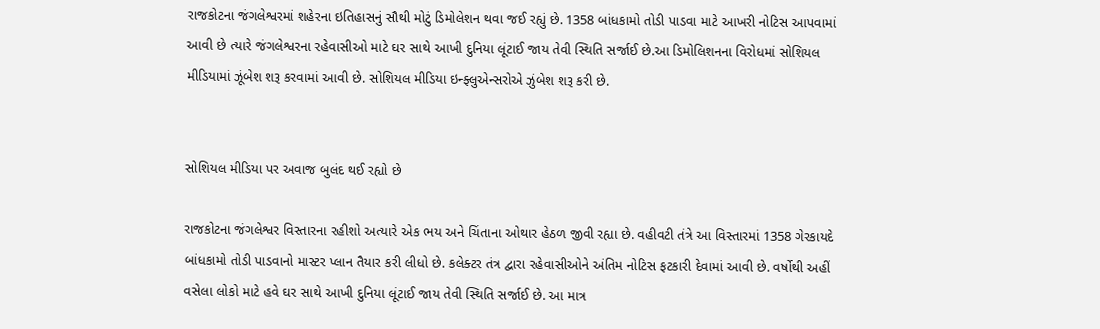રાજકોટના જંગલેશ્વરમાં શહેરના ઇતિહાસનું સૌથી મોટું ડિમોલેશન થવા જઈ રહ્યું છે. 1358 બાંધકામો તોડી પાડવા માટે આખરી નોટિસ આપવામાં આવી છે ત્યારે જંગલેશ્વરના રહેવાસીઓ માટે ઘર સાથે આખી દુનિયા લૂંટાઈ જાય તેવી સ્થિતિ સર્જાઈ છે.આ ડિમોલિશનના વિરોધમાં સોશિયલ મીડિયામાં ઝૂંબેશ શરૂ કરવામાં આવી છે. સોશિયલ મીડિયા ઇન્ફ્લુએન્સરોએ ઝુંબેશ શરૂ કરી છે.


સોશિયલ મીડિયા પર અવાજ બુલંદ થઈ રહ્યો છે

રાજકોટના જંગલેશ્વર વિસ્તારના રહીશો અત્યારે એક ભય અને ચિંતાના ઓથાર હેઠળ જીવી રહ્યા છે. વહીવટી તંત્રે આ વિસ્તારમાં 1358 ગેરકાયદે બાંધકામો તોડી પાડવાનો માસ્ટર પ્લાન તૈયાર કરી લીધો છે. કલેક્ટર તંત્ર દ્વારા રહેવાસીઓને અંતિમ નોટિસ ફટકારી દેવામાં આવી છે. વર્ષોથી અહીં વસેલા લોકો માટે હવે ઘર સાથે આખી દુનિયા લૂંટાઈ જાય તેવી સ્થિતિ સર્જાઈ છે. આ માત્ર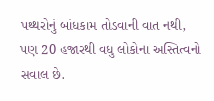પથ્થરોનું બાંધકામ તોડવાની વાત નથી, પણ 20 હજારથી વધુ લોકોના અસ્તિત્વનો સવાલ છે.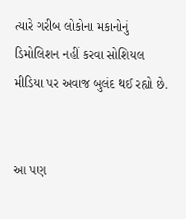ત્યારે ગરીબ લોકોના મકાનોનું ડિમોલિશન નહીં કરવા સોશિયલ મીડિયા પર અવાજ બુલંદ થઈ રહ્યો છે.


આ પણ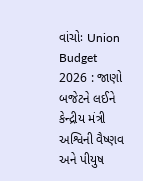વાંચોઃ Union Budget 2026 : જાણો બજેટને લઈને કેન્દ્રીય મંત્રી અશ્વિની વૈષ્ણવ અને પીયુષ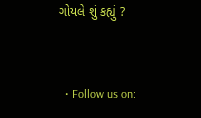ગોયલે શું કહ્યું ?


  • Follow us on: